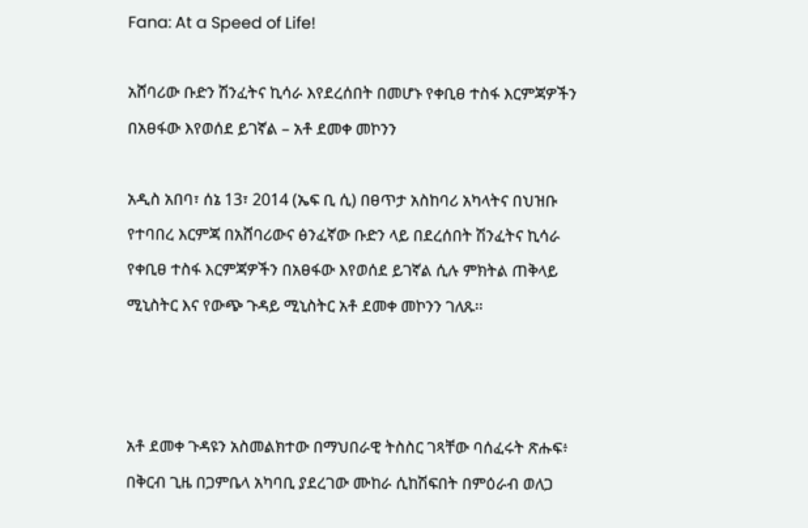Fana: At a Speed of Life!

አሸባሪው ቡድን ሽንፈትና ኪሳራ እየደረሰበት በመሆኑ የቀቢፀ ተስፋ እርምጃዎችን በአፀፋው እየወሰደ ይገኛል – አቶ ደመቀ መኮንን

አዲስ አበባ፣ ሰኔ 13፣ 2014 (ኤፍ ቢ ሲ) በፀጥታ አስከባሪ አካላትና በህዝቡ የተባበረ እርምጃ በአሸባሪውና ፅንፈኛው ቡድን ላይ በደረሰበት ሽንፈትና ኪሳራ የቀቢፀ ተስፋ እርምጃዎችን በአፀፋው እየወሰደ ይገኛል ሲሉ ምክትል ጠቅላይ ሚኒስትር እና የውጭ ጉዳይ ሚኒስትር አቶ ደመቀ መኮንን ገለጹ፡፡



አቶ ደመቀ ጉዳዩን አስመልክተው በማህበራዊ ትስስር ገጻቸው ባሰፈሩት ጽሑፍ፥ በቅርብ ጊዜ በጋምቤላ አካባቢ ያደረገው ሙከራ ሲከሽፍበት በምዕራብ ወለጋ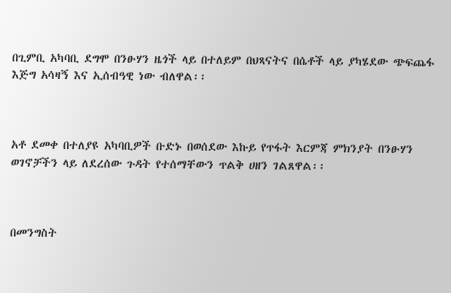በጊምቢ አካባቢ ደግሞ በንፁሃን ዜጎች ላይ በተለይም በህጻናትና በሴቶች ላይ ያካሄደው ጭፍጨፋ እጅግ አሳዛኝ እና ኢሰብዓዊ ነው ብለዋል፡፡



አቶ ደመቀ በተለያዩ አካባቢዎች ቡድኑ በወሰደው እኩይ የጥፋት እርምጃ ምክንያት በንፁሃን ወገኖቻችን ላይ ለደረሰው ጉዳት የተሰማቸውን ጥልቅ ሀዘን ገልጸዋል፡፡



በመንግስት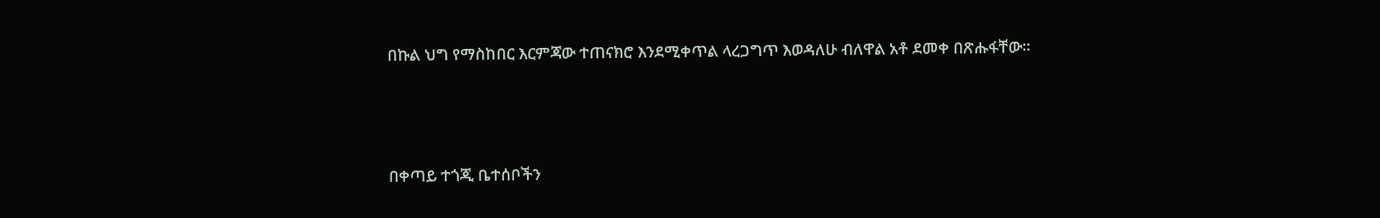በኩል ህግ የማስከበር እርምጃው ተጠናክሮ እንደሚቀጥል ላረጋግጥ እወዳለሁ ብለዋል አቶ ደመቀ በጽሑፋቸው።



በቀጣይ ተጎጂ ቤተሰቦችን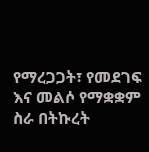የማረጋጋት፣ የመደገፍ እና መልሶ የማቋቋም ስራ በትኩረት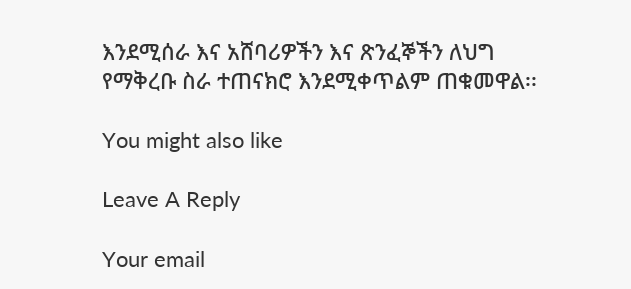እንደሚሰራ እና አሸባሪዎችን እና ጽንፈኞችን ለህግ የማቅረቡ ስራ ተጠናክሮ እንደሚቀጥልም ጠቁመዋል፡፡

You might also like

Leave A Reply

Your email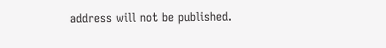address will not be published.